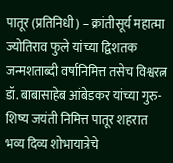पातूर (प्रतिनिधी) – क्रांतीसूर्य महात्मा ज्योतिराव फुले यांच्या द्विशतक जन्मशताब्दी वर्षानिमित्त तसेच विश्वरत्न डॉ. बाबासाहेब आंबेडकर यांच्या गुरु-शिष्य जयंती निमित्त पातूर शहरात भव्य दिव्य शोभायात्रेचे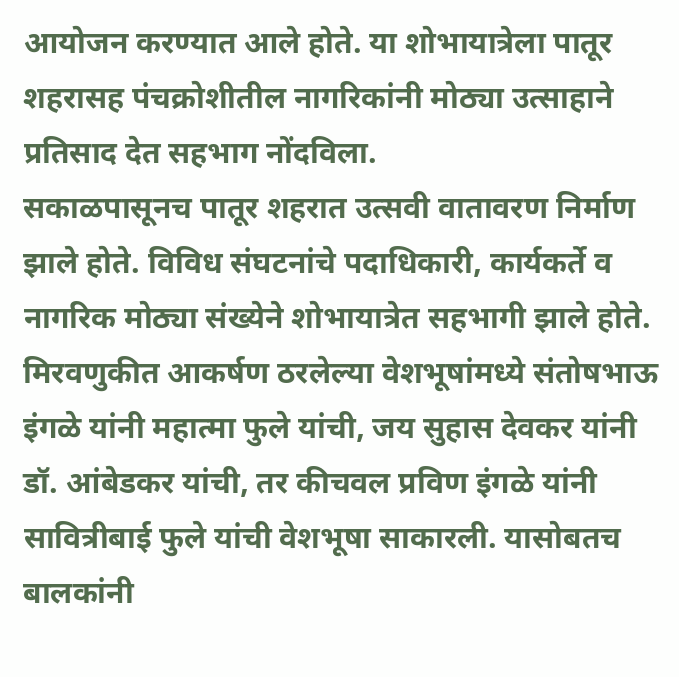आयोजन करण्यात आले होते. या शोभायात्रेला पातूर शहरासह पंचक्रोशीतील नागरिकांनी मोठ्या उत्साहाने प्रतिसाद देत सहभाग नोंदविला.
सकाळपासूनच पातूर शहरात उत्सवी वातावरण निर्माण झाले होते. विविध संघटनांचे पदाधिकारी, कार्यकर्ते व नागरिक मोठ्या संख्येने शोभायात्रेत सहभागी झाले होते. मिरवणुकीत आकर्षण ठरलेल्या वेशभूषांमध्ये संतोषभाऊ इंगळे यांनी महात्मा फुले यांची, जय सुहास देवकर यांनी डॉ. आंबेडकर यांची, तर कीचवल प्रविण इंगळे यांनी सावित्रीबाई फुले यांची वेशभूषा साकारली. यासोबतच बालकांनी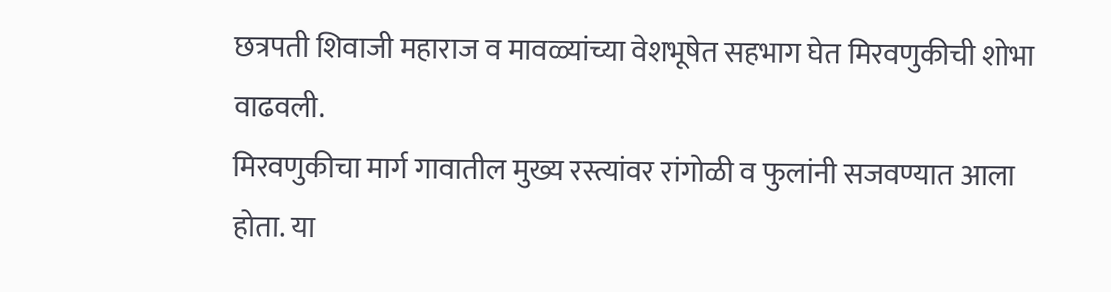छत्रपती शिवाजी महाराज व मावळ्यांच्या वेशभूषेत सहभाग घेत मिरवणुकीची शोभा वाढवली.
मिरवणुकीचा मार्ग गावातील मुख्य रस्त्यांवर रांगोळी व फुलांनी सजवण्यात आला होता. या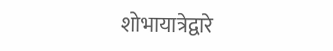शोभायात्रेद्वारे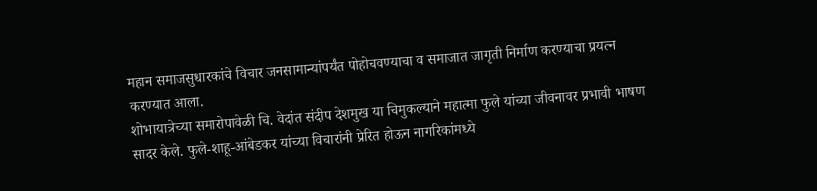महान समाजसुधारकांचे विचार जनसामान्यांपर्यंत पोहोचवण्याचा व समाजात जागृती निर्माण करण्याचा प्रयत्न करण्यात आला.
शोभायात्रेच्या समारोपावेळी चि. वेदांत संदीप देशमुख या चिमुकल्याने महात्मा फुले यांच्या जीवनावर प्रभावी भाषण सादर केले. फुले-शाहू-आंबेडकर यांच्या विचारांनी प्रेरित होऊन नागरिकांमध्ये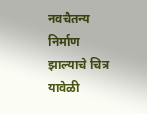नवचैतन्य निर्माण झाल्याचे चित्र यावेळी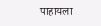पाहायला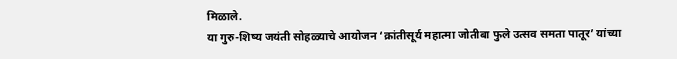मिळाले.
या गुरु-शिष्य जयंती सोहळ्याचे आयोजन ‘क्रांतीसूर्य महात्मा जोतीबा फुले उत्सव समता पातूर’ यांच्या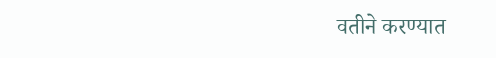वतीने करण्यात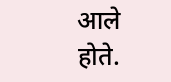आले होते.